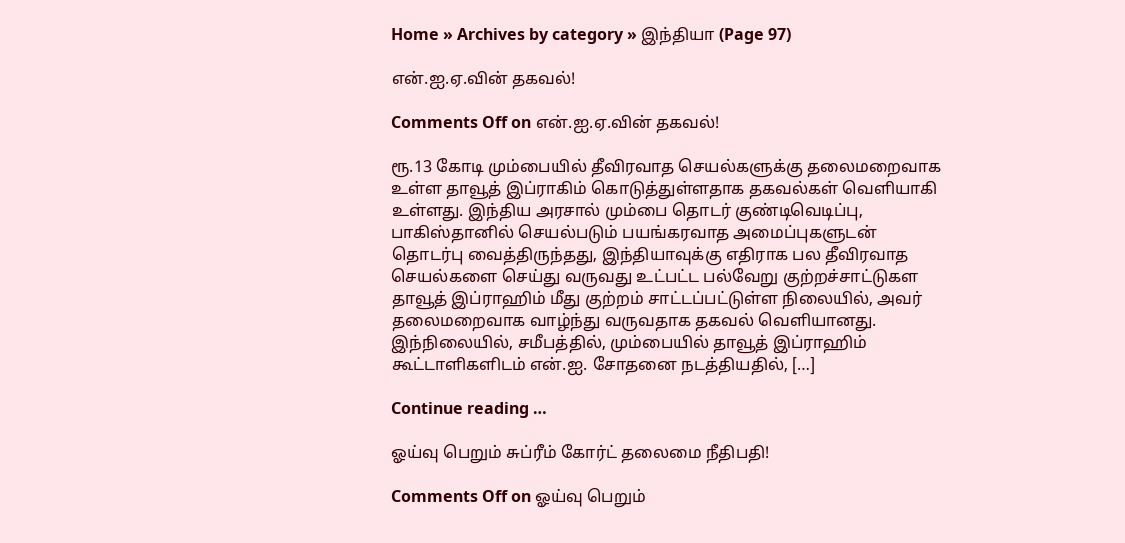Home » Archives by category » இந்தியா (Page 97)

என்.ஐ.ஏ.வின் தகவல்!

Comments Off on என்.ஐ.ஏ.வின் தகவல்!

ரூ.13 கோடி மும்பையில் தீவிரவாத செயல்களுக்கு தலைமறைவாக உள்ள தாவூத் இப்ராகிம் கொடுத்துள்ளதாக தகவல்கள் வெளியாகி உள்ளது. இந்திய அரசால் மும்பை தொடர் குண்டிவெடிப்பு, பாகிஸ்தானில் செயல்படும் பயங்கரவாத அமைப்புகளுடன் தொடர்பு வைத்திருந்தது, இந்தியாவுக்கு எதிராக பல தீவிரவாத செயல்களை செய்து வருவது உட்பட்ட பல்வேறு குற்றச்சாட்டுகள தாவூத் இப்ராஹிம் மீது குற்றம் சாட்டப்பட்டுள்ள நிலையில், அவர் தலைமறைவாக வாழ்ந்து வருவதாக தகவல் வெளியானது. இந்நிலையில், சமீபத்தில், மும்பையில் தாவூத் இப்ராஹிம் கூட்டாளிகளிடம் என்.ஐ. சோதனை நடத்தியதில், […]

Continue reading …

ஓய்வு பெறும் சுப்ரீம் கோர்ட் தலைமை நீதிபதி!

Comments Off on ஓய்வு பெறும்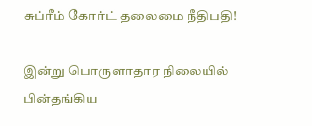சுப்ரீம் கோர்ட் தலைமை நீதிபதி!

இன்று பொருளாதார நிலையில் பின்தங்கிய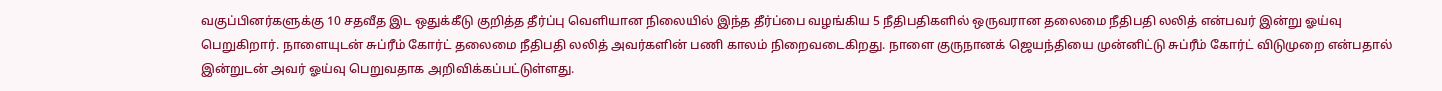வகுப்பினர்களுக்கு 10 சதவீத இட ஒதுக்கீடு குறித்த தீர்ப்பு வெளியான நிலையில் இந்த தீர்ப்பை வழங்கிய 5 நீதிபதிகளில் ஒருவரான தலைமை நீதிபதி லலித் என்பவர் இன்று ஓய்வு பெறுகிறார். நாளையுடன் சுப்ரீம் கோர்ட் தலைமை நீதிபதி லலித் அவர்களின் பணி காலம் நிறைவடைகிறது. நாளை குருநானக் ஜெயந்தியை முன்னிட்டு சுப்ரீம் கோர்ட் விடுமுறை என்பதால் இன்றுடன் அவர் ஓய்வு பெறுவதாக அறிவிக்கப்பட்டுள்ளது.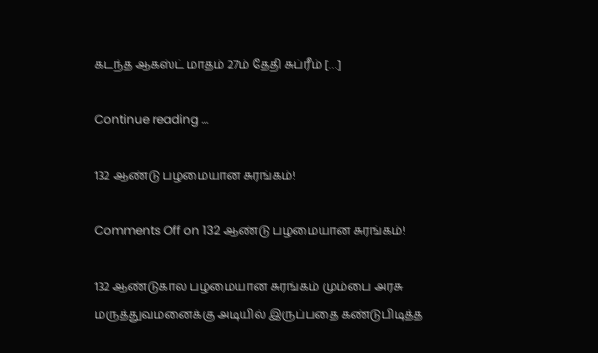கடந்த ஆகஸ்ட் மாதம் 27ம் தேதி சுப்ரீம் […]

Continue reading …

132 ஆண்டு பழமையான சுரங்கம்!

Comments Off on 132 ஆண்டு பழமையான சுரங்கம்!

132 ஆண்டுகால பழமையான சுரங்கம் மும்பை அரசு மருத்துவமனைக்கு அடியில் இருப்பதை கண்டுபிடித்த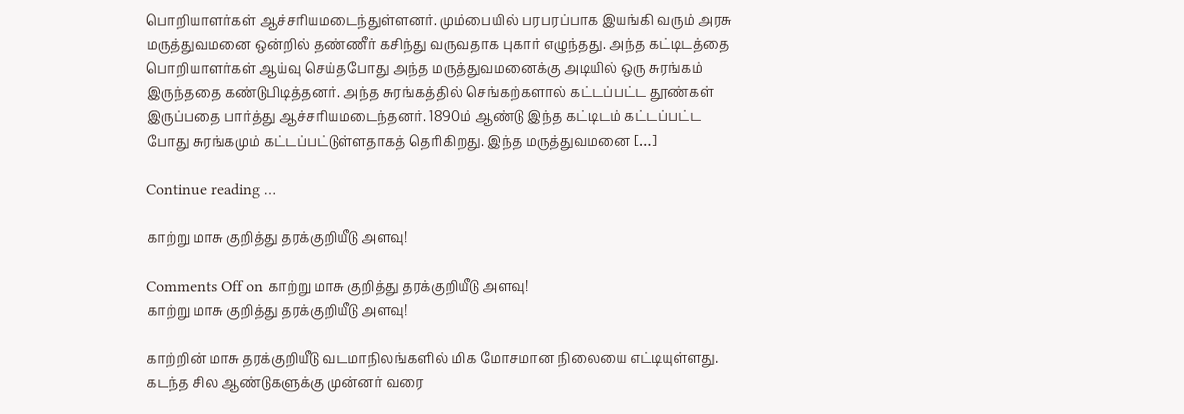பொறியாளர்கள் ஆச்சரியமடைந்துள்ளனர். மும்பையில் பரபரப்பாக இயங்கி வரும் அரசு மருத்துவமனை ஒன்றில் தண்ணீர் கசிந்து வருவதாக புகார் எழுந்தது. அந்த கட்டிடத்தை பொறியாளர்கள் ஆய்வு செய்தபோது அந்த மருத்துவமனைக்கு அடியில் ஒரு சுரங்கம் இருந்ததை கண்டுபிடித்தனர். அந்த சுரங்கத்தில் செங்கற்களால் கட்டப்பட்ட தூண்கள் இருப்பதை பார்த்து ஆச்சரியமடைந்தனர். 1890ம் ஆண்டு இந்த கட்டிடம் கட்டப்பட்ட போது சுரங்கமும் கட்டப்பட்டுள்ளதாகத் தெரிகிறது. இந்த மருத்துவமனை […]

Continue reading …

காற்று மாசு குறித்து தரக்குறியீடு அளவு!

Comments Off on காற்று மாசு குறித்து தரக்குறியீடு அளவு!
காற்று மாசு குறித்து தரக்குறியீடு அளவு!

காற்றின் மாசு தரக்குறியீடு வடமாநிலங்களில் மிக மோசமான நிலையை எட்டியுள்ளது. கடந்த சில ஆண்டுகளுக்கு முன்னர் வரை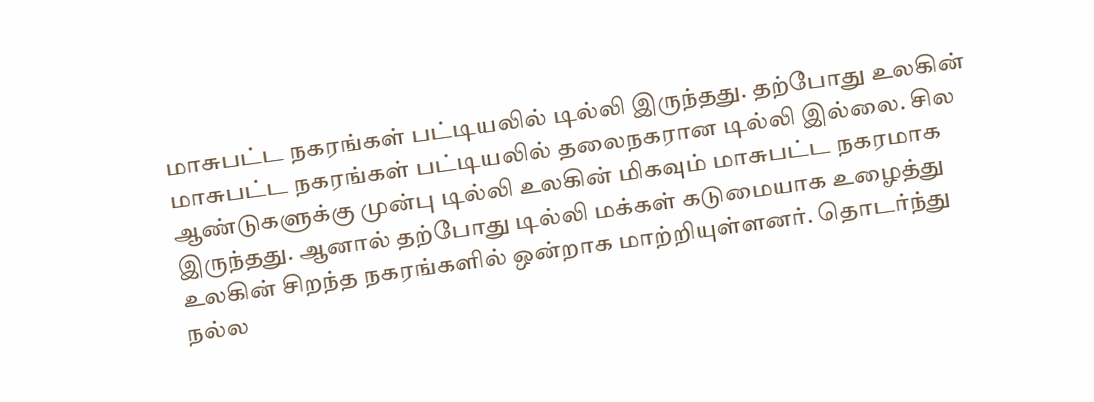மாசுபட்ட நகரங்கள் பட்டியலில் டில்லி இருந்தது. தற்போது உலகின் மாசுபட்ட நகரங்கள் பட்டியலில் தலைநகரான டில்லி இல்லை. சில ஆண்டுகளுக்கு முன்பு டில்லி உலகின் மிகவும் மாசுபட்ட நகரமாக இருந்தது. ஆனால் தற்போது டில்லி மக்கள் கடுமையாக உழைத்து உலகின் சிறந்த நகரங்களில் ஒன்றாக மாற்றியுள்ளனர். தொடர்ந்து நல்ல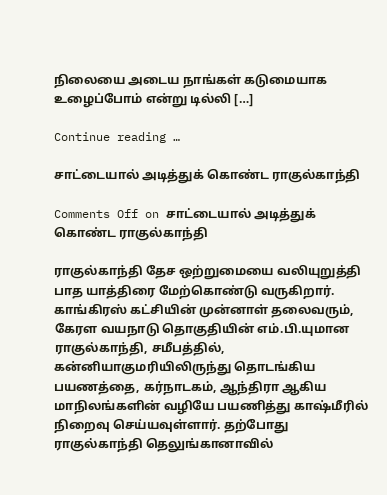நிலையை அடைய நாங்கள் கடுமையாக உழைப்போம் என்று டில்லி […]

Continue reading …

சாட்டையால் அடித்துக் கொண்ட ராகுல்காந்தி

Comments Off on சாட்டையால் அடித்துக் கொண்ட ராகுல்காந்தி

ராகுல்காந்தி தேச ஒற்றுமையை வலியுறுத்தி பாத யாத்திரை மேற்கொண்டு வருகிறார். காங்கிரஸ் கட்சியின் முன்னாள் தலைவரும், கேரள வயநாடு தொகுதியின் எம்.பி.யுமான ராகுல்காந்தி, சமீபத்தில், கன்னியாகுமரியிலிருந்து தொடங்கிய பயணத்தை, கர்நாடகம், ஆந்திரா ஆகிய மாநிலங்களின் வழியே பயணித்து காஷ்மீரில் நிறைவு செய்யவுள்ளார். தற்போது ராகுல்காந்தி தெலுங்கானாவில்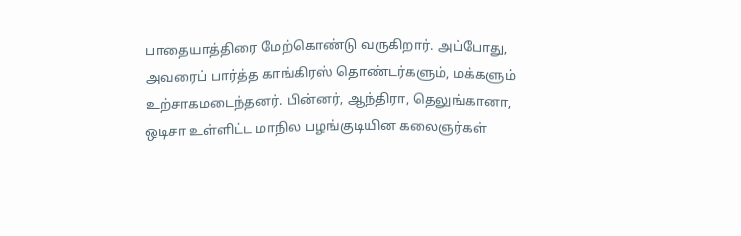பாதையாத்திரை மேற்கொண்டு வருகிறார். அப்போது, அவரைப் பார்த்த காங்கிரஸ் தொண்டர்களும், மக்களும் உற்சாகமடைந்தனர். பின்னர், ஆந்திரா, தெலுங்கானா, ஒடிசா உள்ளிட்ட மாநில பழங்குடியின கலைஞர்கள்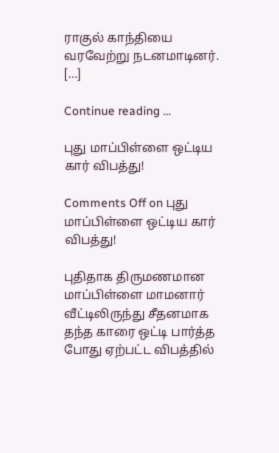ராகுல் காந்தியை வரவேற்று நடனமாடினர். […]

Continue reading …

புது மாப்பிள்ளை ஒட்டிய கார் விபத்து!

Comments Off on புது மாப்பிள்ளை ஒட்டிய கார் விபத்து!

புதிதாக திருமணமான மாப்பிள்ளை மாமனார் வீட்டிலிருந்து சீதனமாக தந்த காரை ஒட்டி பார்த்த போது ஏற்பட்ட விபத்தில்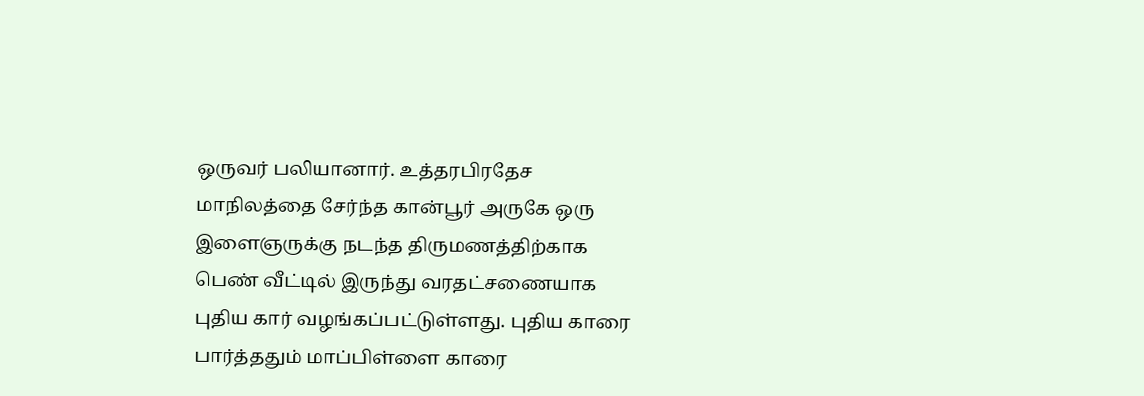ஒருவர் பலியானார். உத்தரபிரதேச மாநிலத்தை சேர்ந்த கான்பூர் அருகே ஒரு இளைஞருக்கு நடந்த திருமணத்திற்காக பெண் வீட்டில் இருந்து வரதட்சணையாக புதிய கார் வழங்கப்பட்டுள்ளது. புதிய காரை பார்த்ததும் மாப்பிள்ளை காரை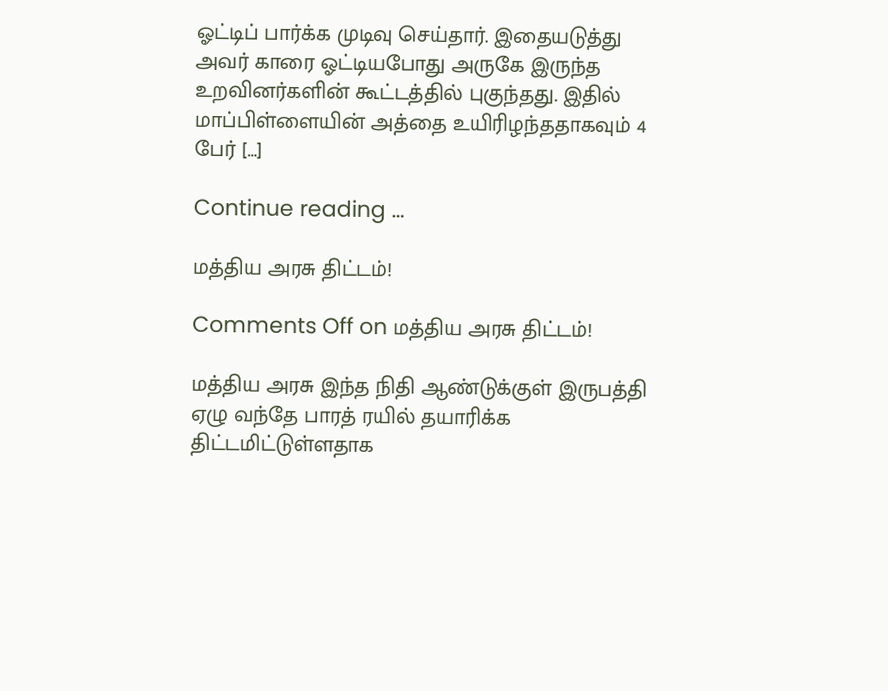ஓட்டிப் பார்க்க முடிவு செய்தார். இதையடுத்து அவர் காரை ஓட்டியபோது அருகே இருந்த உறவினர்களின் கூட்டத்தில் புகுந்தது. இதில் மாப்பிள்ளையின் அத்தை உயிரிழந்ததாகவும் 4 பேர் […]

Continue reading …

மத்திய அரசு திட்டம்!

Comments Off on மத்திய அரசு திட்டம்!

மத்திய அரசு இந்த நிதி ஆண்டுக்குள் இருபத்தி ஏழு வந்தே பாரத் ரயில் தயாரிக்க திட்டமிட்டுள்ளதாக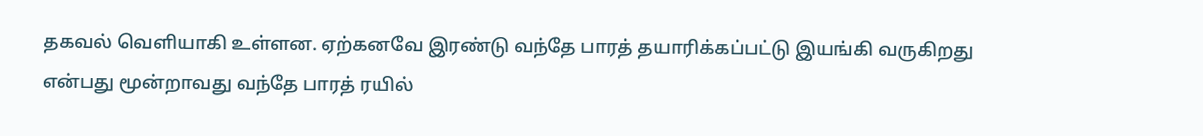தகவல் வெளியாகி உள்ளன. ஏற்கனவே இரண்டு வந்தே பாரத் தயாரிக்கப்பட்டு இயங்கி வருகிறது என்பது மூன்றாவது வந்தே பாரத் ரயில்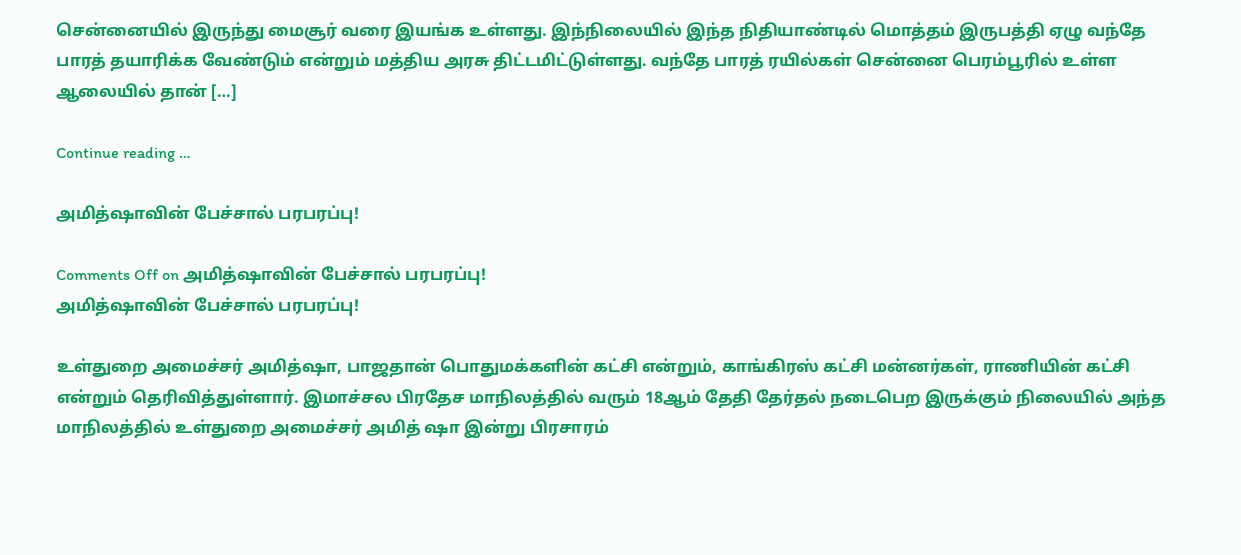சென்னையில் இருந்து மைசூர் வரை இயங்க உள்ளது. இந்நிலையில் இந்த நிதியாண்டில் மொத்தம் இருபத்தி ஏழு வந்தே பாரத் தயாரிக்க வேண்டும் என்றும் மத்திய அரசு திட்டமிட்டுள்ளது. வந்தே பாரத் ரயில்கள் சென்னை பெரம்பூரில் உள்ள ஆலையில் தான் […]

Continue reading …

அமித்ஷாவின் பேச்சால் பரபரப்பு!

Comments Off on அமித்ஷாவின் பேச்சால் பரபரப்பு!
அமித்ஷாவின் பேச்சால் பரபரப்பு!

உள்துறை அமைச்சர் அமித்ஷா, பாஜதான் பொதுமக்களின் கட்சி என்றும், காங்கிரஸ் கட்சி மன்னர்கள், ராணியின் கட்சி என்றும் தெரிவித்துள்ளார். இமாச்சல பிரதேச மாநிலத்தில் வரும் 18ஆம் தேதி தேர்தல் நடைபெற இருக்கும் நிலையில் அந்த மாநிலத்தில் உள்துறை அமைச்சர் அமித் ஷா இன்று பிரசாரம்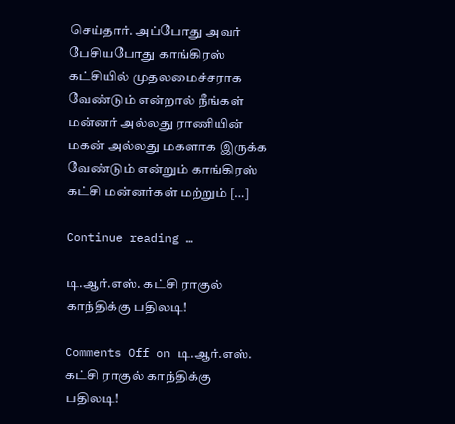செய்தார். அப்போது அவர் பேசியபோது காங்கிரஸ் கட்சியில் முதலமைச்சராக வேண்டும் என்றால் நீங்கள் மன்னர் அல்லது ராணியின் மகன் அல்லது மகளாக இருக்க வேண்டும் என்றும் காங்கிரஸ் கட்சி மன்னர்கள் மற்றும் […]

Continue reading …

டி.ஆர்.எஸ். கட்சி ராகுல் காந்திக்கு பதிலடி!

Comments Off on டி.ஆர்.எஸ். கட்சி ராகுல் காந்திக்கு பதிலடி!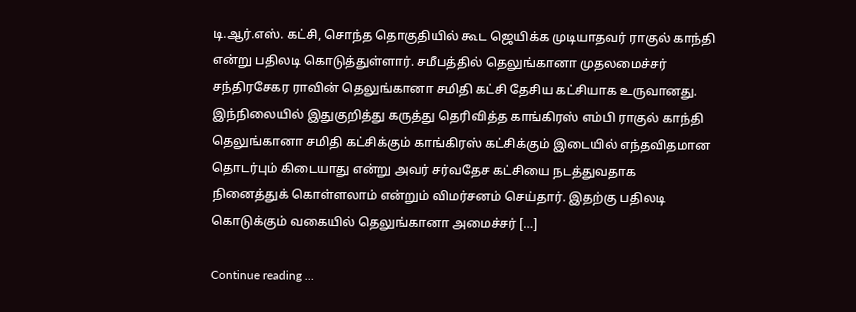டி.ஆர்.எஸ். கட்சி, சொந்த தொகுதியில் கூட ஜெயிக்க முடியாதவர் ராகுல் காந்தி என்று பதிலடி கொடுத்துள்ளார். சமீபத்தில் தெலுங்கானா முதலமைச்சர் சந்திரசேகர ராவின் தெலுங்கானா சமிதி கட்சி தேசிய கட்சியாக உருவானது. இந்நிலையில் இதுகுறித்து கருத்து தெரிவித்த காங்கிரஸ் எம்பி ராகுல் காந்தி தெலுங்கானா சமிதி கட்சிக்கும் காங்கிரஸ் கட்சிக்கும் இடையில் எந்தவிதமான தொடர்பும் கிடையாது என்று அவர் சர்வதேச கட்சியை நடத்துவதாக நினைத்துக் கொள்ளலாம் என்றும் விமர்சனம் செய்தார். இதற்கு பதிலடி கொடுக்கும் வகையில் தெலுங்கானா அமைச்சர் […]

Continue reading …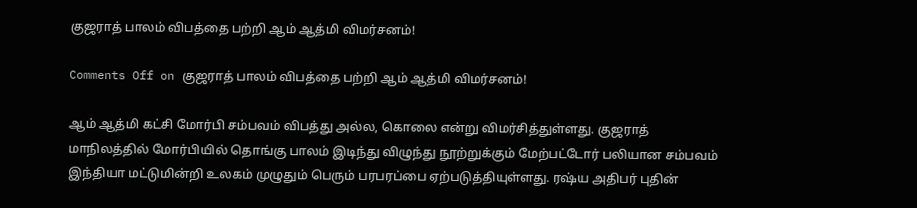குஜராத் பாலம் விபத்தை பற்றி ஆம் ஆத்மி விமர்சனம்!

Comments Off on குஜராத் பாலம் விபத்தை பற்றி ஆம் ஆத்மி விமர்சனம்!

ஆம் ஆத்மி கட்சி மோர்பி சம்பவம் விபத்து அல்ல, கொலை என்று விமர்சித்துள்ளது. குஜராத் மாநிலத்தில் மோர்பியில் தொங்கு பாலம் இடிந்து விழுந்து நூற்றுக்கும் மேற்பட்டோர் பலியான சம்பவம் இந்தியா மட்டுமின்றி உலகம் முழுதும் பெரும் பரபரப்பை ஏற்படுத்தியுள்ளது. ரஷ்ய அதிபர் புதின்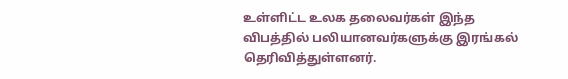உள்ளிட்ட உலக தலைவர்கள் இந்த விபத்தில் பலியானவர்களுக்கு இரங்கல் தெரிவித்துள்ளனர்.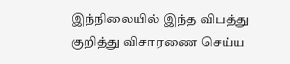இந்நிலையில் இந்த விபத்து குறித்து விசாரணை செய்ய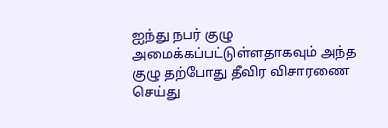ஐந்து நபர் குழு அமைக்கப்பட்டுள்ளதாகவும் அந்த குழு தற்போது தீவிர விசாரணை செய்து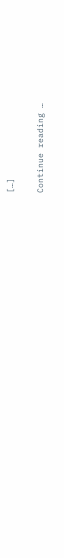[…]

Continue reading …